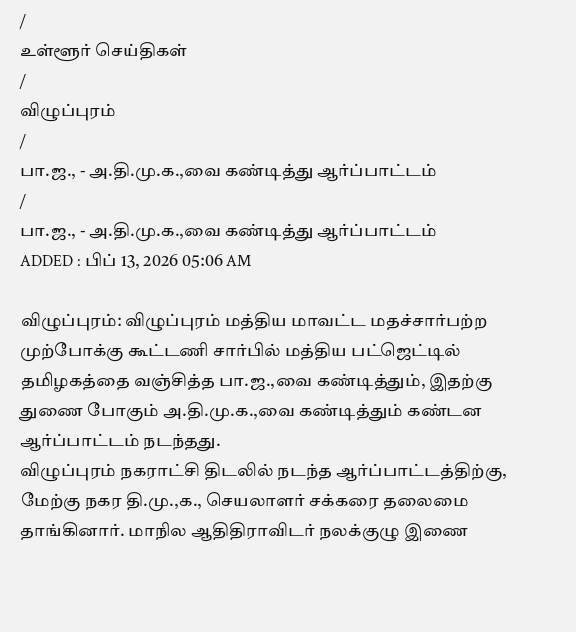/
உள்ளூர் செய்திகள்
/
விழுப்புரம்
/
பா.ஜ., - அ.தி.மு.க.,வை கண்டித்து ஆர்ப்பாட்டம்
/
பா.ஜ., - அ.தி.மு.க.,வை கண்டித்து ஆர்ப்பாட்டம்
ADDED : பிப் 13, 2026 05:06 AM

விழுப்புரம்: விழுப்புரம் மத்திய மாவட்ட மதச்சார்பற்ற முற்போக்கு கூட்டணி சார்பில் மத்திய பட்ஜெட்டில் தமிழகத்தை வஞ்சித்த பா.ஜ.,வை கண்டித்தும், இதற்கு துணை போகும் அ.தி.மு.க.,வை கண்டித்தும் கண்டன ஆர்ப்பாட்டம் நடந்தது.
விழுப்புரம் நகராட்சி திடலில் நடந்த ஆர்ப்பாட்டத்திற்கு, மேற்கு நகர தி.மு.,க., செயலாளர் சக்கரை தலைமை தாங்கினார். மாநில ஆதிதிராவிடர் நலக்குழு இணை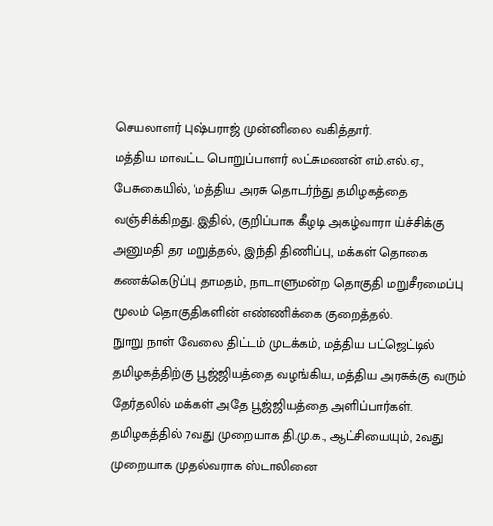செயலாளர் புஷ்பராஜ் முன்னிலை வகித்தார்.
மத்திய மாவட்ட பொறுப்பாளர் லட்சுமணன் எம்.எல்.ஏ., பேசுகையில், 'மத்திய அரசு தொடர்ந்து தமிழகத்தை வஞ்சிக்கிறது. இதில், குறிப்பாக கீழடி அகழ்வாரா ய்ச்சிக்கு அனுமதி தர மறுத்தல், இந்தி திணிப்பு, மக்கள் தொகை கணக்கெடுப்பு தாமதம், நாடாளுமன்ற தொகுதி மறுசீரமைப்பு மூலம் தொகுதிகளின் எண்ணிக்கை குறைத்தல்.
நுாறு நாள் வேலை திட்டம் முடக்கம், மத்திய பட்ஜெட்டில் தமிழகத்திற்கு பூஜ்ஜியத்தை வழங்கிய, மத்திய அரசுக்கு வரும் தேர்தலில் மக்கள் அதே பூஜ்ஜியத்தை அளிப்பார்கள். தமிழகத்தில் 7வது முறையாக தி.மு.க., ஆட்சியையும், 2வது முறையாக முதல்வராக ஸ்டாலினை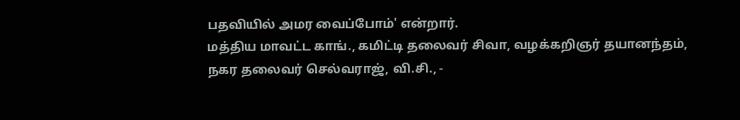பதவியில் அமர வைப்போம்' என்றார்.
மத்திய மாவட்ட காங்., கமிட்டி தலைவர் சிவா, வழக்கறிஞர் தயானந்தம், நகர தலைவர் செல்வராஜ், வி.சி., -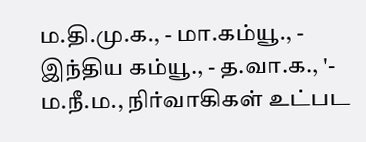ம.தி.மு.க., - மா.கம்யூ., - இந்திய கம்யூ., - த.வா.க., '- ம.நீ.ம., நிர்வாகிகள் உட்பட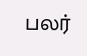பலர்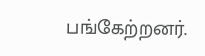பங்கேற்றனர்.